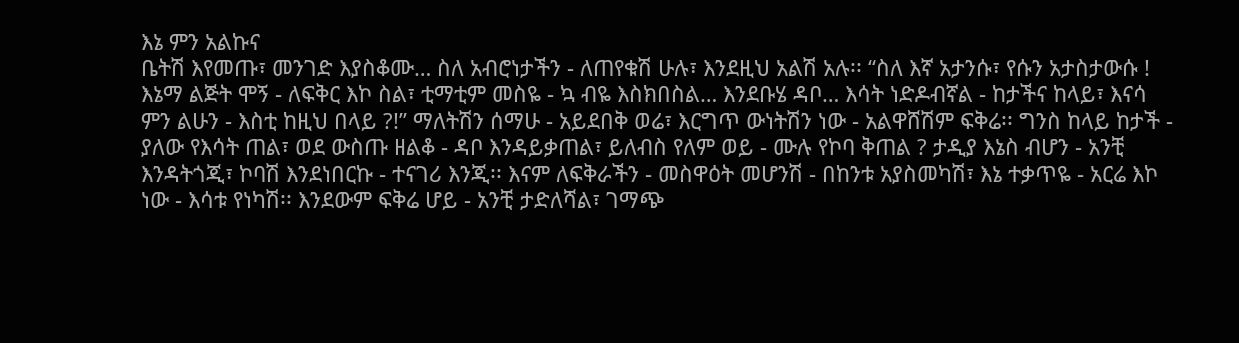እኔ ምን አልኩና
ቤትሽ እየመጡ፣ መንገድ እያስቆሙ… ስለ አብሮነታችን - ለጠየቁሽ ሁሉ፣ እንደዚህ አልሽ አሉ፡፡ “ስለ እኛ አታንሱ፣ የሱን አታስታውሱ ! እኔማ ልጅት ሞኝ - ለፍቅር እኮ ስል፣ ቲማቲም መስዬ - ኳ ብዬ እስክበስል… እንደቡሄ ዳቦ… እሳት ነድዶብኛል - ከታችና ከላይ፣ እናሳ ምን ልሁን - እስቲ ከዚህ በላይ ?!” ማለትሽን ሰማሁ - አይደበቅ ወሬ፣ እርግጥ ውነትሽን ነው - አልዋሸሽም ፍቅሬ፡፡ ግንስ ከላይ ከታች - ያለው የእሳት ጠል፣ ወደ ውስጡ ዘልቆ - ዳቦ እንዳይቃጠል፣ ይለብስ የለም ወይ - ሙሉ የኮባ ቅጠል ? ታዲያ እኔስ ብሆን - አንቺ እንዳትጎጂ፣ ኮባሽ እንደነበርኩ - ተናገሪ እንጂ፡፡ እናም ለፍቅራችን - መስዋዕት መሆንሽ - በከንቱ አያስመካሽ፣ እኔ ተቃጥዬ - አርሬ እኮ ነው - እሳቱ የነካሽ፡፡ እንደውም ፍቅሬ ሆይ - አንቺ ታድለሻል፣ ገማጭ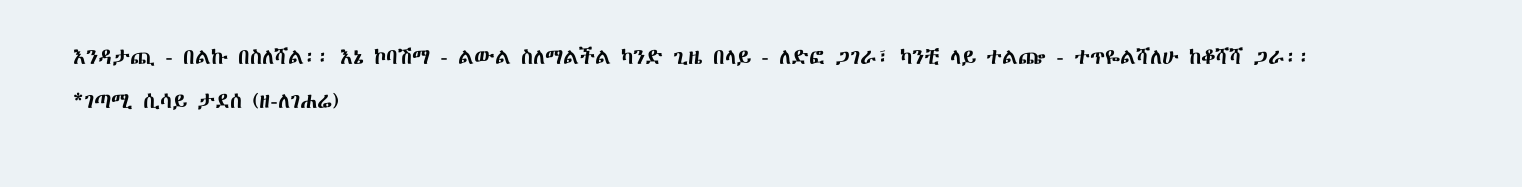እንዳታጪ - በልኩ በስለሻል፡፡ እኔ ኮባሽማ - ልውል ስለማልችል ካንድ ጊዜ በላይ - ለድፎ ጋገራ፣ ካንቺ ላይ ተልጬ - ተጥዬልሻለሁ ከቆሻሻ ጋራ፡፡
*ገጣሚ ሲሳይ ታደሰ (ዘ-ለገሐሬ)